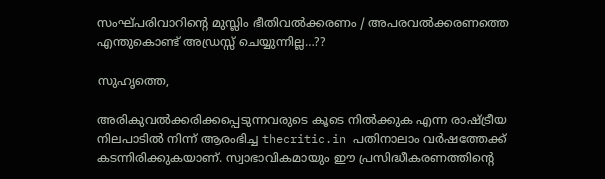സംഘ്പരിവാറിന്റെ മുസ്ലിം ഭീതിവല്‍ക്കരണം / അപരവല്‍ക്കരണത്തെ എന്തുകൊണ്ട് അഡ്രസ്സ് ചെയ്യുന്നില്ല…??

സുഹൃത്തെ,

അരികുവല്‍ക്കരിക്കപ്പെടുന്നവരുടെ കൂടെ നില്‍ക്കുക എന്ന രാഷ്ട്രീയ നിലപാടില്‍ നിന്ന് ആരംഭിച്ച thecritic.in പതിനാലാം വര്‍ഷത്തേക്ക് കടന്നിരിക്കുകയാണ്. സ്വാഭാവികമായും ഈ പ്രസിദ്ധീകരണത്തിന്റെ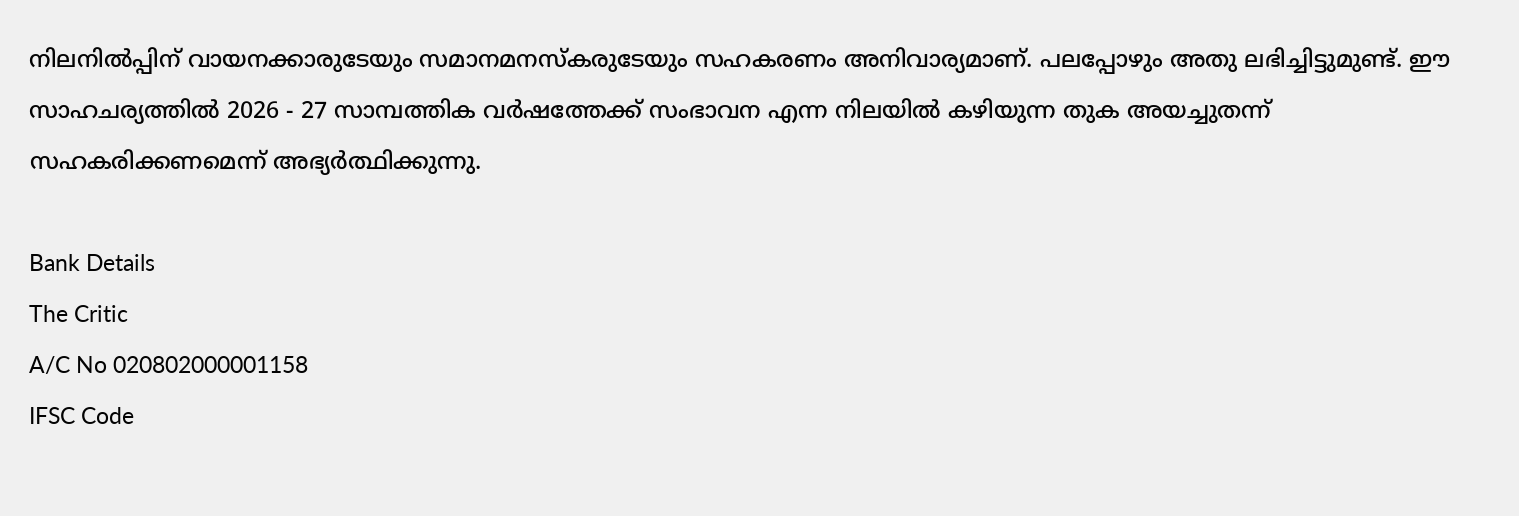നിലനില്‍പ്പിന് വായനക്കാരുടേയും സമാനമനസ്‌കരുടേയും സഹകരണം അനിവാര്യമാണ്. പലപ്പോഴും അതു ലഭിച്ചിട്ടുമുണ്ട്. ഈ സാഹചര്യത്തില്‍ 2026 - 27 സാമ്പത്തിക വര്‍ഷത്തേക്ക് സംഭാവന എന്ന നിലയില്‍ കഴിയുന്ന തുക അയച്ചുതന്ന് സഹകരിക്കണമെന്ന് അഭ്യര്‍ത്ഥിക്കുന്നു.

Bank Details
The Critic
A/C No 020802000001158
IFSC Code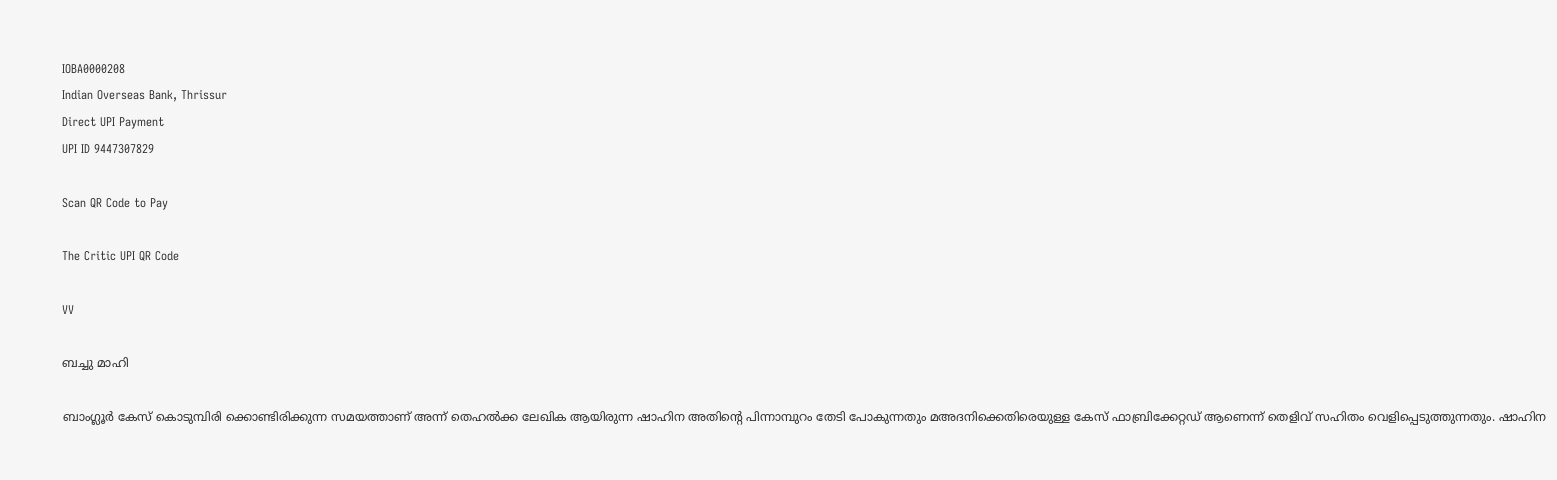IOBA0000208
Indian Overseas Bank, Thrissur
Direct UPI Payment
UPI ID 9447307829

Scan QR Code to Pay

The Critic UPI QR Code

VV

ബച്ചു മാഹി

ബാംഗ്ലൂര്‍ കേസ് കൊടുമ്പിരി ക്കൊണ്ടിരിക്കുന്ന സമയത്താണ് അന്ന് തെഹല്‍ക്ക ലേഖിക ആയിരുന്ന ഷാഹിന അതിന്റെ പിന്നാമ്പുറം തേടി പോകുന്നതും മഅദനിക്കെതിരെയുള്ള കേസ് ഫാബ്രിക്കേറ്റഡ് ആണെന്ന് തെളിവ് സഹിതം വെളിപ്പെടുത്തുന്നതും. ഷാഹിന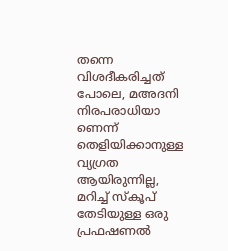തന്നെ വിശദീകരിച്ചത് പോലെ, മഅദനി നിരപരാധിയാ ണെന്ന് തെളിയിക്കാനുള്ള വ്യഗ്രത ആയിരുന്നില്ല, മറിച്ച് സ്‌കൂപ് തേടിയുള്ള ഒരു പ്രഫഷണല്‍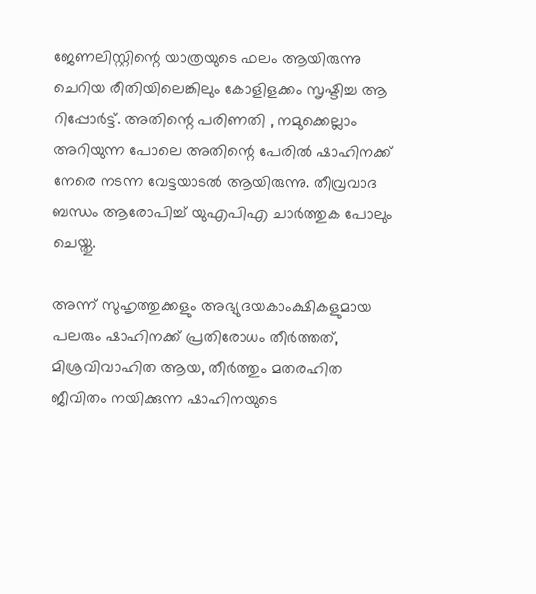ജേണലിസ്റ്റിന്റെ യാത്രയുടെ ഫലം ആയിരുന്നു ചെറിയ രീതിയിലെങ്കിലും കോളിളക്കം സൃഷ്ടിച്ച ആ റിപ്പോര്‍ട്ട്. അതിന്റെ പരിണതി , നമുക്കെല്ലാം അറിയുന്ന പോലെ അതിന്റെ പേരില്‍ ഷാഹിനക്ക് നേരെ നടന്ന വേട്ടയാടല്‍ ആയിരുന്നു. തീവ്രവാദ ബന്ധം ആരോപിച്ച് യുഎപിഎ ചാര്‍ത്തുക പോലും ചെയ്തു.

അന്ന് സുഹൃത്തുക്കളും അഭ്യുദയകാംക്ഷികളുമായ പലരും ഷാഹിനക്ക് പ്രതിരോധം തീര്‍ത്തത്, മിശ്രവിവാഹിത ആയ, തീര്‍ത്തും മതരഹിത ജീവിതം നയിക്കുന്ന ഷാഹിനയുടെ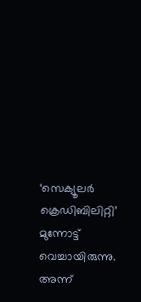‘സെക്യൂലര്‍ ക്രെഡിബിലിറ്റി’ മുന്നോട്ട് വെച്ചായിരുന്നു. അന്ന്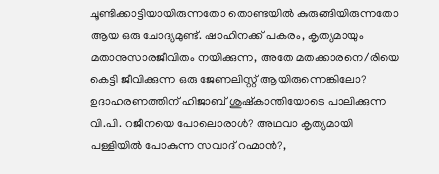ചൂണ്ടിക്കാട്ടിയായിരുന്നതോ തൊണ്ടയില്‍ കുരുങ്ങിയിരുന്നതോ ആയ ഒരു ചോദ്യമുണ്ട്. ഷാഹിനക്ക് പകരം, കൃത്യമായും മതാനുസാരജീവിതം നയിക്കുന്ന, അതേ മതക്കാരനെ/രിയെ കെട്ടി ജീവിക്കുന്ന ഒരു ജേണലിസ്റ്റ് ആയിരുന്നെങ്കിലോ? ഉദാഹരണത്തിന് ഹിജാബ് ശുഷ്‌കാന്തിയോടെ പാലിക്കുന്ന വി.പി. റജീനയെ പോലൊരാള്‍? അഥവാ കൃത്യമായി പള്ളിയില്‍ പോകുന്ന സവാദ് റഹ്മാന്‍?,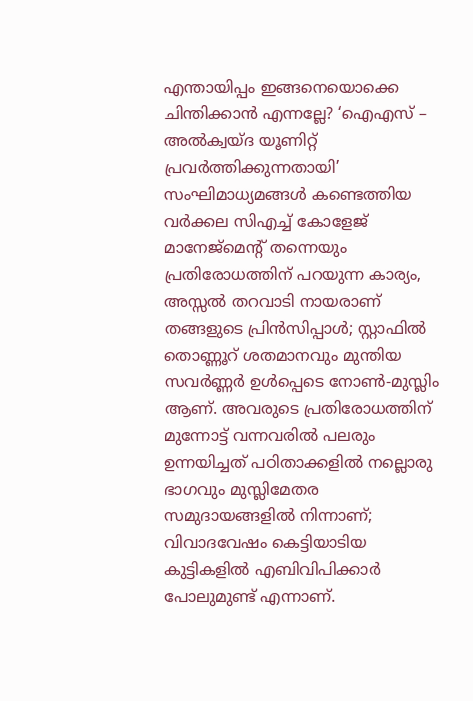എന്തായിപ്പം ഇങ്ങനെയൊക്കെ ചിന്തിക്കാന്‍ എന്നല്ലേ? ‘ഐഎസ് – അല്‍ക്വയ്ദ യൂണിറ്റ് പ്രവര്‍ത്തിക്കുന്നതായി’ സംഘിമാധ്യമങ്ങള്‍ കണ്ടെത്തിയ വര്‍ക്കല സിഎച്ച് കോളേജ് മാനേജ്മെന്റ് തന്നെയും പ്രതിരോധത്തിന് പറയുന്ന കാര്യം, അസ്സല്‍ തറവാടി നായരാണ് തങ്ങളുടെ പ്രിന്‍സിപ്പാള്‍; സ്റ്റാഫില്‍ തൊണ്ണൂറ് ശതമാനവും മുന്തിയ സവര്‍ണ്ണര്‍ ഉള്‍പ്പെടെ നോണ്‍-മുസ്ലിം ആണ്. അവരുടെ പ്രതിരോധത്തിന് മുന്നോട്ട് വന്നവരില്‍ പലരും ഉന്നയിച്ചത് പഠിതാക്കളില്‍ നല്ലൊരു ഭാഗവും മുസ്ലിമേതര സമുദായങ്ങളില്‍ നിന്നാണ്; വിവാദവേഷം കെട്ടിയാടിയ കുട്ടികളില്‍ എബിവിപിക്കാര്‍ പോലുമുണ്ട് എന്നാണ്.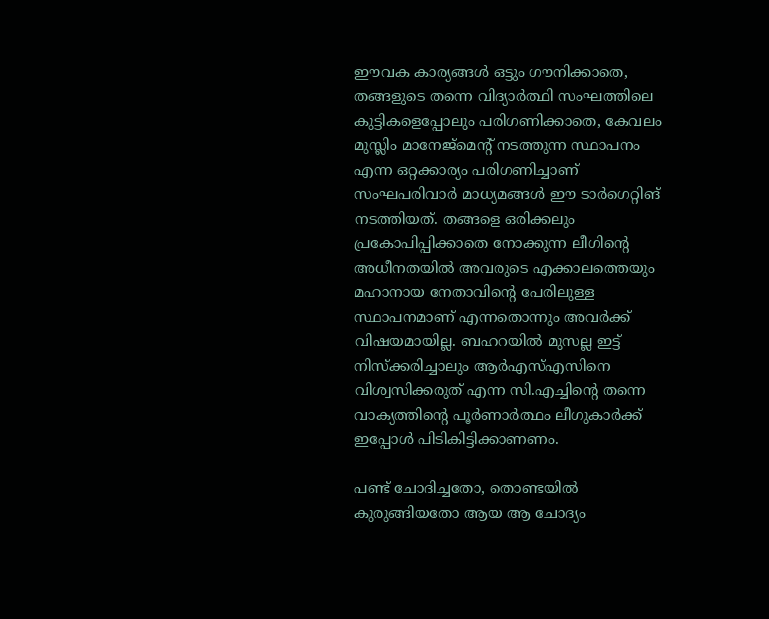ഈവക കാര്യങ്ങള്‍ ഒട്ടും ഗൗനിക്കാതെ, തങ്ങളുടെ തന്നെ വിദ്യാര്‍ത്ഥി സംഘത്തിലെ കുട്ടികളെപ്പോലും പരിഗണിക്കാതെ, കേവലം മുസ്ലിം മാനേജ്മെന്റ് നടത്തുന്ന സ്ഥാപനം എന്ന ഒറ്റക്കാര്യം പരിഗണിച്ചാണ് സംഘപരിവാര്‍ മാധ്യമങ്ങള്‍ ഈ ടാര്‍ഗെറ്റിങ് നടത്തിയത്. തങ്ങളെ ഒരിക്കലും പ്രകോപിപ്പിക്കാതെ നോക്കുന്ന ലീഗിന്റെ അധീനതയില്‍ അവരുടെ എക്കാലത്തെയും മഹാനായ നേതാവിന്റെ പേരിലുള്ള സ്ഥാപനമാണ് എന്നതൊന്നും അവര്‍ക്ക് വിഷയമായില്ല. ബഹറയില്‍ മുസല്ല ഇട്ട് നിസ്‌ക്കരിച്ചാലും ആര്‍എസ്എസിനെ വിശ്വസിക്കരുത് എന്ന സി.എച്ചിന്റെ തന്നെ വാക്യത്തിന്റെ പൂര്‍ണാര്‍ത്ഥം ലീഗുകാര്‍ക്ക് ഇപ്പോള്‍ പിടികിട്ടിക്കാണണം.

പണ്ട് ചോദിച്ചതോ, തൊണ്ടയില്‍ കുരുങ്ങിയതോ ആയ ആ ചോദ്യം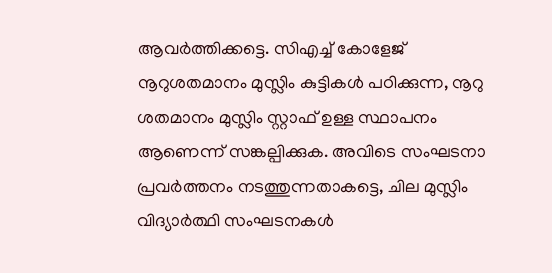ആവര്‍ത്തിക്കട്ടെ. സിഎച്ച് കോളേജ് നൂറുശതമാനം മുസ്ലിം കുട്ടികള്‍ പഠിക്കുന്ന, നൂറു ശതമാനം മുസ്ലിം സ്റ്റാഫ് ഉള്ള സ്ഥാപനം ആണെന്ന് സങ്കല്പിക്കുക. അവിടെ സംഘടനാ പ്രവര്‍ത്തനം നടത്തുന്നതാകട്ടെ, ചില മുസ്ലിം വിദ്യാര്‍ത്ഥി സംഘടനകള്‍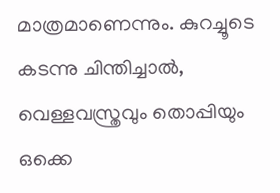മാത്രമാണെന്നും. കുറച്ചൂടെ കടന്നു ചിന്തിച്ചാല്‍, വെള്ളവസ്ത്രവും തൊപ്പിയും ഒക്കെ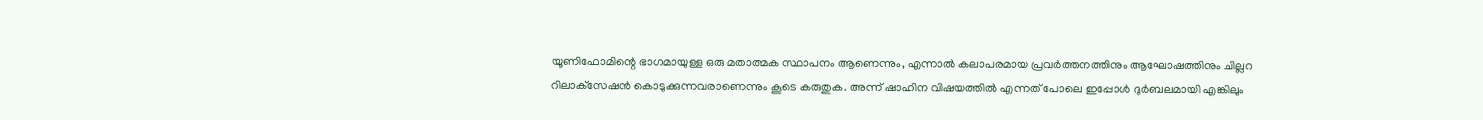യൂണിഫോമിന്റെ ഭാഗമായുള്ള ഒരു മതാത്മക സ്ഥാപനം ആണെന്നും, എന്നാല്‍ കലാപരമായ പ്രവര്‍ത്തനത്തിനും ആഘോഷത്തിനും ചില്ലറ റിലാക്‌സേഷന്‍ കൊടുക്കുന്നവരാണെന്നും കൂടെ കരുതുക. അന്ന് ഷാഹിന വിഷയത്തില്‍ എന്നത് പോലെ ഇപ്പോള്‍ ദുര്‍ബലമായി എങ്കിലും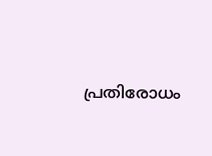പ്രതിരോധം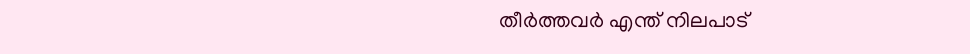തീര്‍ത്തവര്‍ എന്ത് നിലപാട്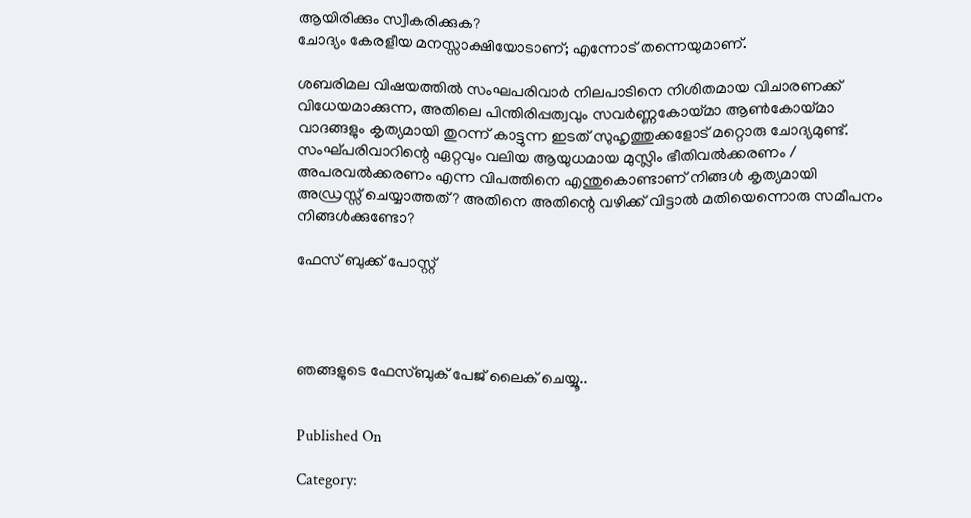ആയിരിക്കും സ്വീകരിക്കുക?
ചോദ്യം കേരളീയ മനസ്സാക്ഷിയോടാണ്; എന്നോട് തന്നെയുമാണ്.

ശബരിമല വിഷയത്തില്‍ സംഘപരിവാര്‍ നിലപാടിനെ നിശിതമായ വിചാരണക്ക് വിധേയമാക്കുന്ന, അതിലെ പിന്തിരിപ്പത്വവും സവര്‍ണ്ണകോയ്മാ ആണ്‍കോയ്മാ വാദങ്ങളും കൃത്യമായി തുറന്ന് കാട്ടുന്ന ഇടത് സുഹൃത്തുക്കളോട് മറ്റൊരു ചോദ്യമുണ്ട്. സംഘ്പരിവാറിന്റെ ഏറ്റവും വലിയ ആയുധമായ മുസ്ലിം ഭീതിവല്‍ക്കരണം / അപരവല്‍ക്കരണം എന്ന വിപത്തിനെ എന്തുകൊണ്ടാണ് നിങ്ങള്‍ കൃത്യമായി അഡ്രസ്സ് ചെയ്യാത്തത്? അതിനെ അതിന്റെ വഴിക്ക് വിട്ടാല്‍ മതിയെന്നൊരു സമീപനം നിങ്ങള്‍ക്കുണ്ടോ?

ഫേസ് ബുക്ക് പോസ്റ്റ്




ഞങ്ങളുടെ ഫേസ്ബുക് പേജ് ലൈക് ചെയ്യൂ..


Published On

Category: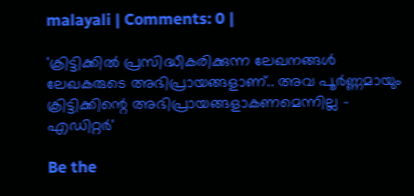malayali | Comments: 0 |

'ക്രിട്ടിക്കില്‍ പ്രസിദ്ധീകരിക്കുന്ന ലേഖനങ്ങള്‍ ലേഖകരുടെ അഭിപ്രായങ്ങളാണ്.. അവ പൂര്‍ണ്ണമായും ക്രിട്ടിക്കിന്റെ അഭിപ്രായങ്ങളാകണമെന്നില്ല - എഡിറ്റര്‍'

Be the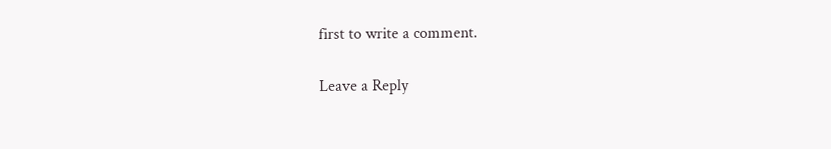first to write a comment.

Leave a Reply